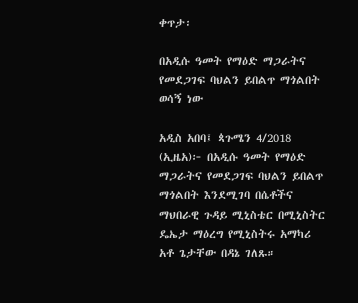ቀጥታ፡

በአዲሱ ዓመት የማዕድ ማጋራትና የመደጋገፍ ባህልን ይበልጥ ማጎልበት ወሳኝ ነው

አዲስ አበባ፤ ጳጉሜን 4/2018 (ኢዜአ)፦ በአዲሱ ዓመት የማዕድ ማጋራትና የመደጋገፍ ባህልን ይበልጥ ማጎልበት እንደሚገባ በሴቶችና ማህበራዊ ጉዳይ ሚኒስቴር በሚኒስትር ዴኤታ ማዕረግ የሚኒስትሩ አማካሪ አቶ ጌታቸው በዳኔ ገለጹ።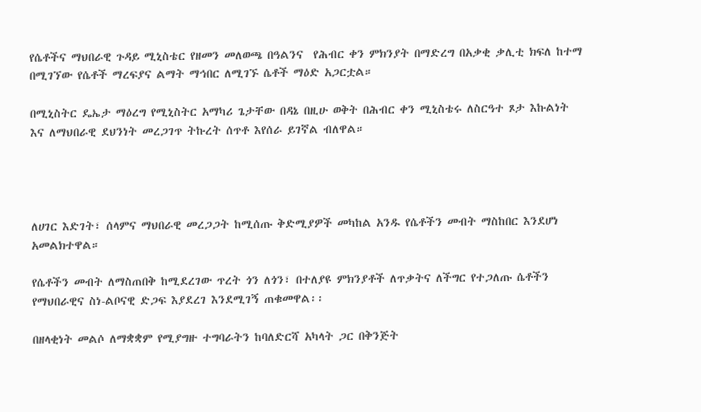የሴቶችና ማህበራዊ ጉዳይ ሚኒስቴር የዘመን መለወጫ በዓልንና  የሕብር ቀን ምክንያት በማድረግ በአቃቂ ቃሊቲ ክፍለ ከተማ በሚገኘው የሴቶች ማረፍያና ልማት ማኅበር ለሚገኙ ሴቶች ማዕድ አጋርቷል።

በሚኒስትር ዴኤታ ማዕረግ የሚኒስትር አማካሪ ጌታቸው በዳኔ በዚሁ ወቅት በሕብር ቀን ሚኒስቴሩ ለስርዓተ ጾታ እኩልነት  እና ለማህበራዊ ደህንነት መረጋገጥ ትኩረት ሰጥቶ እየሰራ ይገኛል ብለዋል።




ለሀገር እድገት፣ ሰላምና ማህበራዊ መረጋጋት ከሚሰጡ ቅድሚያዎች መካከል አንዱ የሴቶችን መብት ማስከበር እንደሆነ አመልክተዋል።

የሴቶችን መብት ለማስጠበቅ ከሚደረገው ጥረት ጎን ለጎን፣ በተለያዩ ምክንያቶች ለጥቃትና ለችግር የተጋለጡ ሴቶችን የማህበራዊና ስነ-ልቦናዊ ድጋፍ እያደረገ እንደሚገኝ ጠቁመዋል፡፡

በዘላቂነት መልሶ ለማቋቋም የሚያግዙ ተግባራትን ከባለድርሻ አካላት ጋር በቅንጅት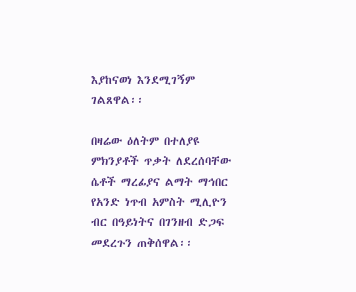እያከናወነ እንደሚገኝም ገልጸዋል፡፡

በዛሬው ዕለትም በተለያዩ ምክንያቶች ጥቃት ለደረሰባቸው ሴቶች ማረፊያና ልማት ማኅበር የአንድ ነጥብ አምስት ሚሊዮን ብር በዓይነትና በገንዘብ ድጋፍ መደረጉን ጠቅሰዋል፡፡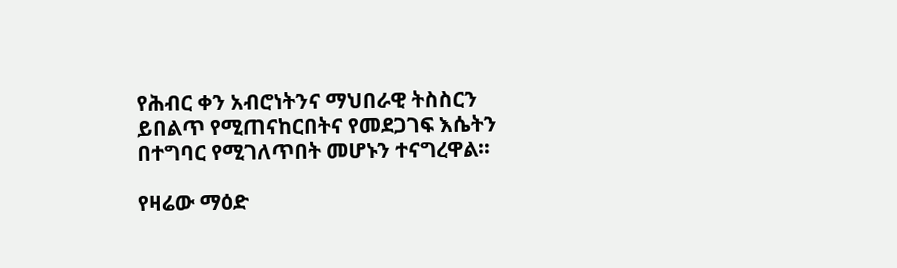የሕብር ቀን አብሮነትንና ማህበራዊ ትስስርን ይበልጥ የሚጠናከርበትና የመደጋገፍ እሴትን በተግባር የሚገለጥበት መሆኑን ተናግረዋል።

የዛሬው ማዕድ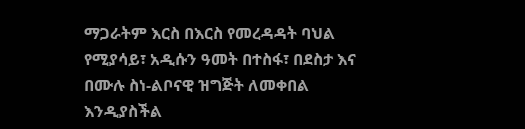ማጋራትም እርስ በእርስ የመረዳዳት ባህል የሚያሳይ፣ አዲሱን ዓመት በተስፋ፣ በደስታ እና በሙሉ ስነ-ልቦናዊ ዝግጅት ለመቀበል እንዲያስችል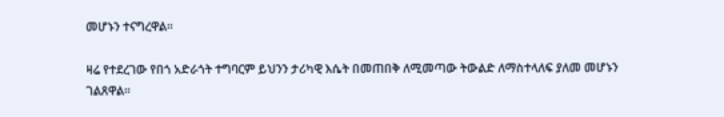መሆኑን ተናግረዋል።

ዛሬ የተደረገው የበጎ አድራጎት ተግባርም ይህንን ታሪካዊ እሴት በመጠበቅ ለሚመጣው ትውልድ ለማስተላለፍ ያለመ መሆኑን ገልጸዋል።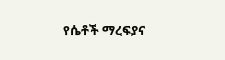የሴቶች ማረፍያና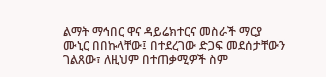ልማት ማኅበር ዋና ዳይሬክተርና መስራች ማርያ ሙኒር በበኩላቸው፤ በተደረገው ድጋፍ መደሰታቸውን ገልጸው፣ ለዚህም በተጠቃሚዎች ስም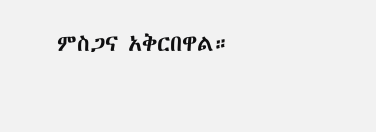ምስጋና አቅርበዋል።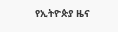የኢትዮጵያ ዜና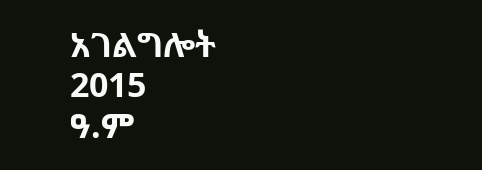አገልግሎት
2015
ዓ.ም